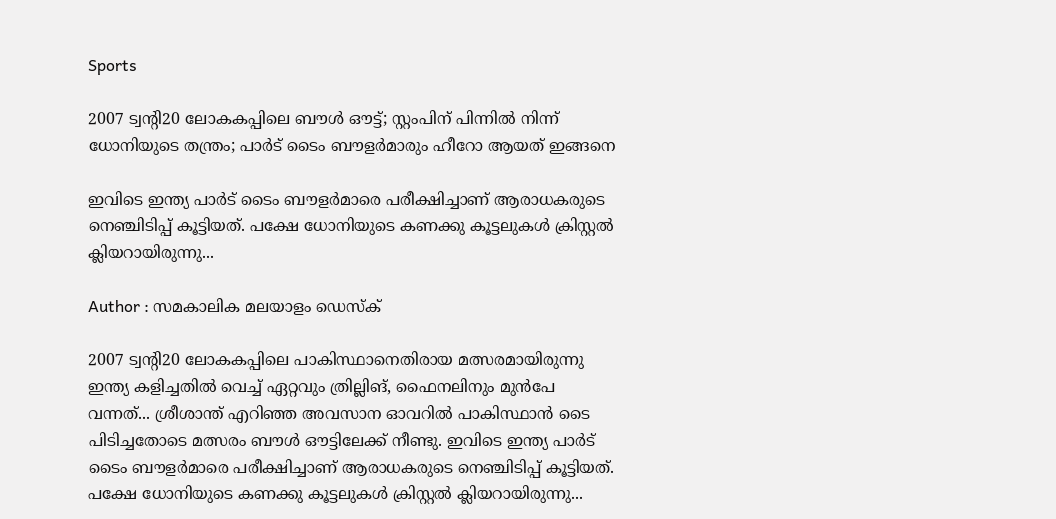Sports

2007 ട്വന്റി20 ലോകകപ്പിലെ ബൗള്‍ ഔട്ട്; സ്റ്റംപിന് പിന്നില്‍ നിന്ന് ധോനിയുടെ തന്ത്രം; പാര്‍ട് ടൈം ബൗളര്‍മാരും ഹീറോ ആയത് ഇങ്ങനെ

ഇവിടെ ഇന്ത്യ പാര്‍ട് ടൈം ബൗളര്‍മാരെ പരീക്ഷിച്ചാണ് ആരാധകരുടെ നെഞ്ചിടിപ്പ് കൂട്ടിയത്. പക്ഷേ ധോനിയുടെ കണക്കു കൂട്ടലുകള്‍ ക്രിസ്റ്റല്‍ ക്ലിയറായിരുന്നു...

Author : സമകാലിക മലയാളം ഡെസ്ക്

2007 ട്വന്റി20 ലോകകപ്പിലെ പാകിസ്ഥാനെതിരായ മത്സരമായിരുന്നു ഇന്ത്യ കളിച്ചതില്‍ വെച്ച് ഏറ്റവും ത്രില്ലിങ്, ഫൈനലിനും മുന്‍പേ വന്നത്... ശ്രീശാന്ത് എറിഞ്ഞ അവസാന ഓവറില്‍ പാകിസ്ഥാന്‍ ടൈ പിടിച്ചതോടെ മത്സരം ബൗള്‍ ഔട്ടിലേക്ക് നീണ്ടു. ഇവിടെ ഇന്ത്യ പാര്‍ട് ടൈം ബൗളര്‍മാരെ പരീക്ഷിച്ചാണ് ആരാധകരുടെ നെഞ്ചിടിപ്പ് കൂട്ടിയത്. പക്ഷേ ധോനിയുടെ കണക്കു കൂട്ടലുകള്‍ ക്രിസ്റ്റല്‍ ക്ലിയറായിരുന്നു...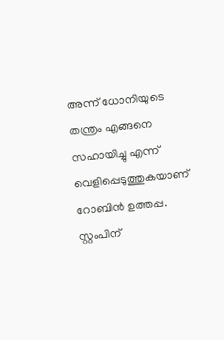അന്ന് ധോനിയുടെ തന്ത്രം എങ്ങനെ സഹായിച്ചു എന്ന് വെളിപ്പെടുത്തുകയാണ് റോബിന്‍ ഉത്തപ്പ. സ്റ്റംപിന്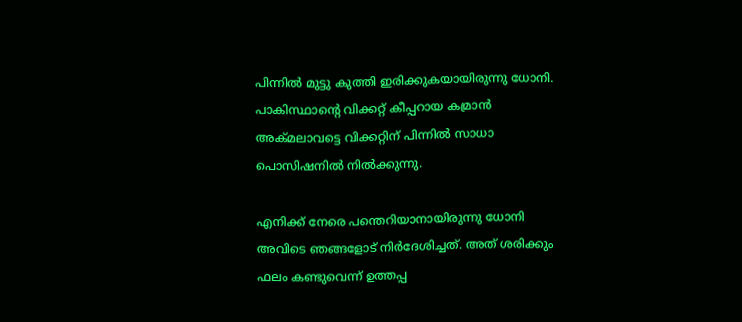പിന്നില്‍ മുട്ടു കുത്തി ഇരിക്കുകയായിരുന്നു ധോനി. പാകിസ്ഥാന്റെ വിക്കറ്റ് കീപ്പറായ കമ്രാന്‍ അക്മലാവട്ടെ വിക്കറ്റിന് പിന്നില്‍ സാധാ പൊസിഷനില്‍ നില്‍ക്കുന്നു.

എനിക്ക് നേരെ പന്തെറിയാനായിരുന്നു ധോനി അവിടെ ഞങ്ങളോട് നിര്‍ദേശിച്ചത്. അത് ശരിക്കും ഫലം കണ്ടുവെന്ന് ഉത്തപ്പ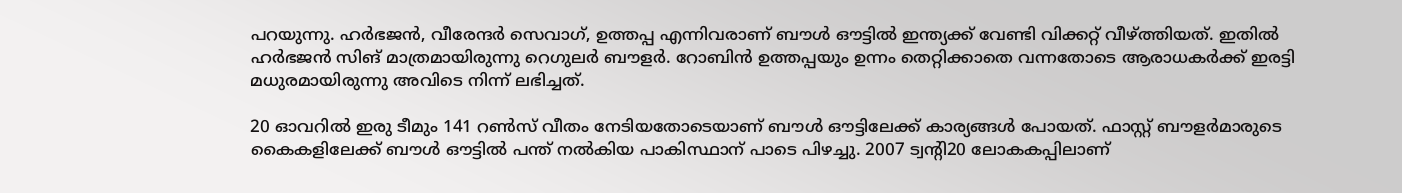പറയുന്നു. ഹര്‍ഭജന്‍, വീരേന്ദര്‍ സെവാഗ്, ഉത്തപ്പ എന്നിവരാണ് ബൗള്‍ ഔട്ടില്‍ ഇന്ത്യക്ക് വേണ്ടി വിക്കറ്റ് വീഴ്ത്തിയത്. ഇതില്‍ ഹര്‍ഭജന്‍ സിങ് മാത്രമായിരുന്നു റെഗുലര്‍ ബൗളര്‍. റോബിന്‍ ഉത്തപ്പയും ഉന്നം തെറ്റിക്കാതെ വന്നതോടെ ആരാധകര്‍ക്ക് ഇരട്ടി മധുരമായിരുന്നു അവിടെ നിന്ന് ലഭിച്ചത്.

20 ഓവറില്‍ ഇരു ടീമും 141 റണ്‍സ് വീതം നേടിയതോടെയാണ് ബൗള്‍ ഔട്ടിലേക്ക് കാര്യങ്ങള്‍ പോയത്. ഫാസ്റ്റ് ബൗളര്‍മാരുടെ കൈകളിലേക്ക് ബൗള്‍ ഔട്ടില്‍ പന്ത് നല്‍കിയ പാകിസ്ഥാന് പാടെ പിഴച്ചു. 2007 ട്വന്റി20 ലോകകപ്പിലാണ്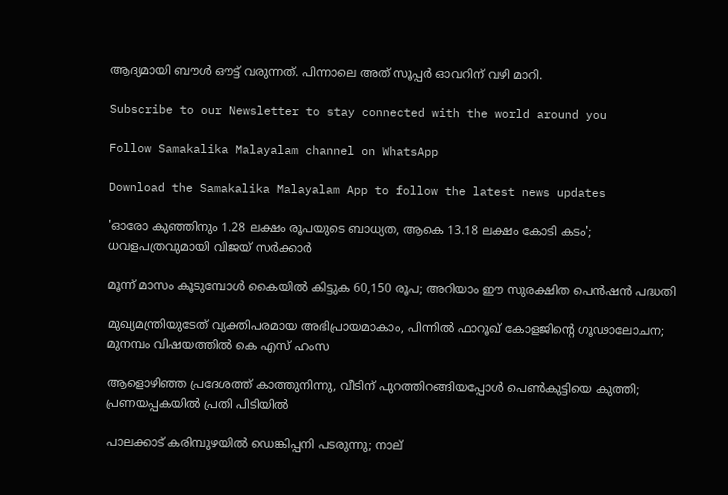ആദ്യമായി ബൗള്‍ ഔട്ട് വരുന്നത്. പിന്നാലെ അത് സൂപ്പര്‍ ഓവറിന് വഴി മാറി.

Subscribe to our Newsletter to stay connected with the world around you

Follow Samakalika Malayalam channel on WhatsApp

Download the Samakalika Malayalam App to follow the latest news updates

'ഓരോ കുഞ്ഞിനും 1.28 ലക്ഷം രൂപയുടെ ബാധ്യത, ആകെ 13.18 ലക്ഷം കോടി കടം'; ധവളപത്രവുമായി വിജയ്‌ സർക്കാർ

മൂന്ന് മാസം കൂടുമ്പോള്‍ കൈയില്‍ കിട്ടുക 60,150 രൂപ; അറിയാം ഈ സുരക്ഷിത പെന്‍ഷന്‍ പദ്ധതി

മുഖ്യമന്ത്രിയുടേത് വ്യക്തിപരമായ അഭിപ്രായമാകാം, പിന്നിൽ ഫാറൂഖ് കോളജിന്റെ ഗൂഢാലോചന; മുനമ്പം വിഷയത്തിൽ കെ എസ് ഹംസ

ആളൊഴിഞ്ഞ പ്രദേശത്ത് കാത്തുനിന്നു, വീടിന് പുറത്തിറങ്ങിയപ്പോള്‍ പെണ്‍കുട്ടിയെ കുത്തി; പ്രണയപ്പകയില്‍ പ്രതി പിടിയില്‍

പാലക്കാട് കരിമ്പുഴയിൽ ഡെങ്കിപ്പനി പടരുന്നു; നാല്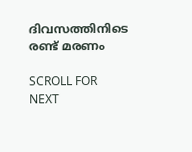ദിവസത്തിനിടെ രണ്ട് മരണം

SCROLL FOR NEXT